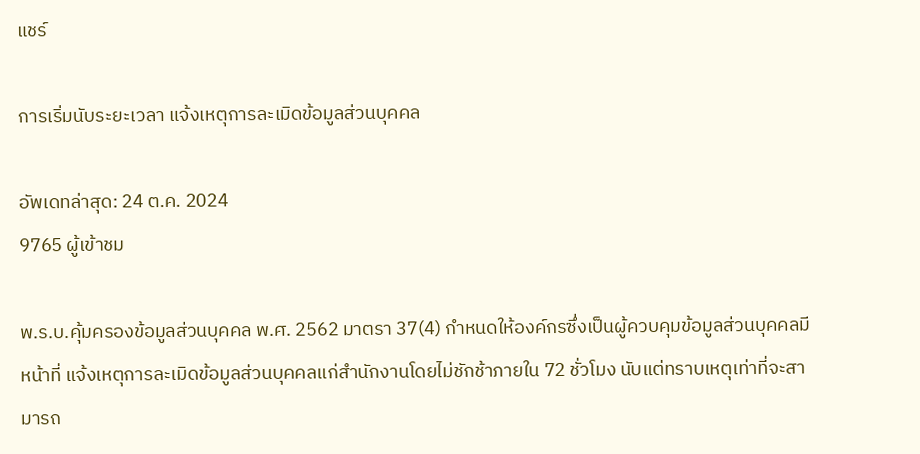แชร์

การเริ่มนับระยะเวลา แจ้งเหตุการละเมิดข้อมูลส่วนบุคคล

อัพเดทล่าสุด: 24 ต.ค. 2024
9765 ผู้เข้าชม

พ.ร.บ.คุ้มครองข้อมูลส่วนบุคคล พ.ศ. 2562 มาตรา 37(4) กำหนดให้องค์กรซึ่งเป็นผู้ควบคุมข้อมูลส่วนบุคคลมีหน้าที่ แจ้งเหตุการละเมิดข้อมูลส่วนบุคคลแก่สำนักงานโดยไม่ชักช้าภายใน 72 ชั่วโมง นับแต่ทราบเหตุเท่าที่จะสามารถ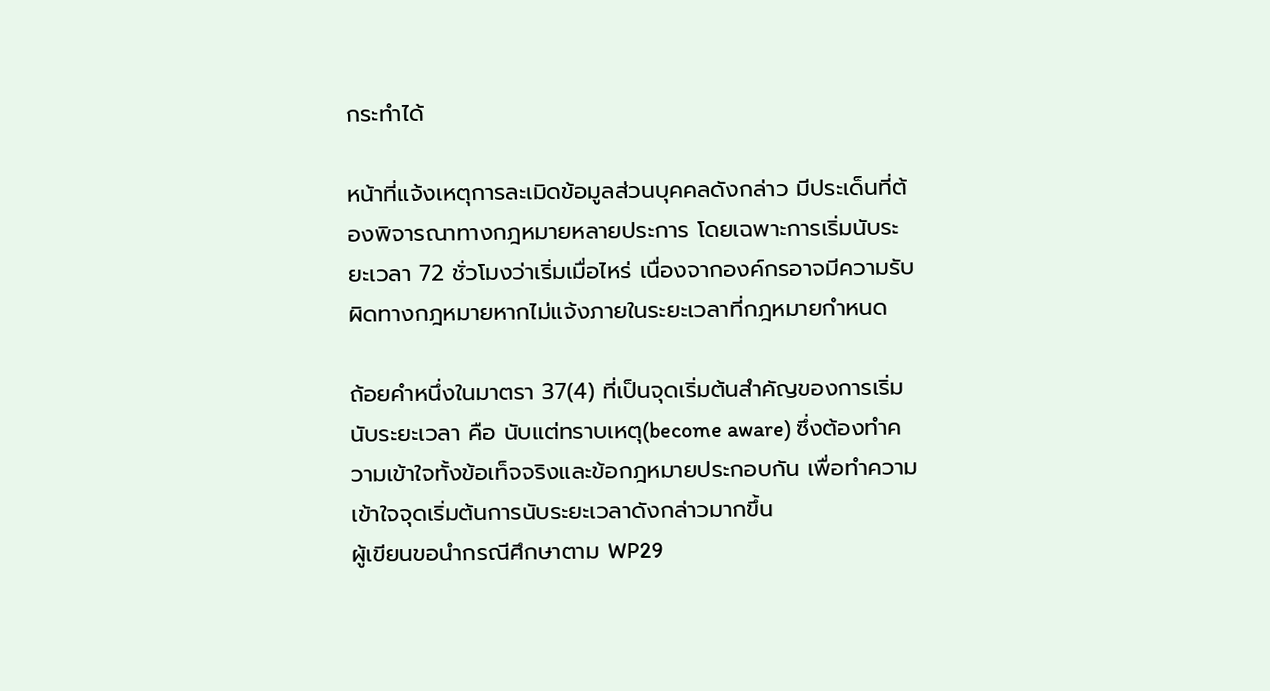กระทำได้

หน้าที่แจ้งเหตุการละเมิดข้อมูลส่วนบุคคลดังกล่าว มีประเด็นที่ต้องพิจารณาทางกฎหมายหลายประการ โดยเฉพาะการเริ่มนับระยะเวลา 72 ชั่วโมงว่าเริ่มเมื่อไหร่ เนื่องจากองค์กรอาจมีความรับผิดทางกฎหมายหากไม่แจ้งภายในระยะเวลาที่กฎหมายกำหนด

ถ้อยคำหนึ่งในมาตรา 37(4) ที่เป็นจุดเริ่มต้นสำคัญของการเริ่มนับระยะเวลา คือ นับแต่ทราบเหตุ(become aware) ซึ่งต้องทำความเข้าใจทั้งข้อเท็จจริงและข้อกฎหมายประกอบกัน เพื่อทำความเข้าใจจุดเริ่มต้นการนับระยะเวลาดังกล่าวมากขึ้น
ผู้เขียนขอนำกรณีศึกษาตาม WP29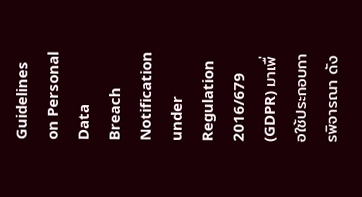Guidelines on Personal Data Breach Notification under Regulation 2016/679 (GDPR) มาเพื่อใช้ประกอบการพิจารณา ดัง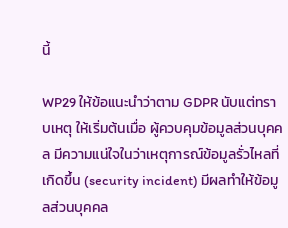นี้

WP29 ให้ข้อแนะนำว่าตาม GDPR นับแต่ทราบเหตุ ให้เริ่มต้นเมื่อ ผู้ควบคุมข้อมูลส่วนบุคคล มีความแน่ใจในว่าเหตุการณ์ข้อมูลรั่วไหลที่เกิดขึ้น (security incident) มีผลทำให้ข้อมูลส่วนบุคคล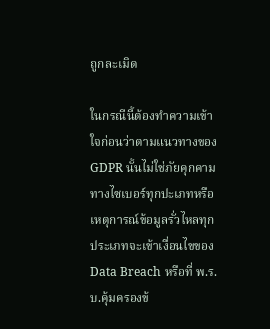ถูกละเมิด

ในกรณีนี้ต้องทำความเข้าใจก่อนว่าตามแนวทางของ GDPR นั้นไม่ใช่ภัยคุกคามทางไซเบอร์ทุกปะเภทหรือเหตุการณ์ข้อมูลรั่วไหลทุกประเภทจะเข้าเงื่อนไขของ Data Breach หรือที่ พ.ร.บ.คุ้มครองข้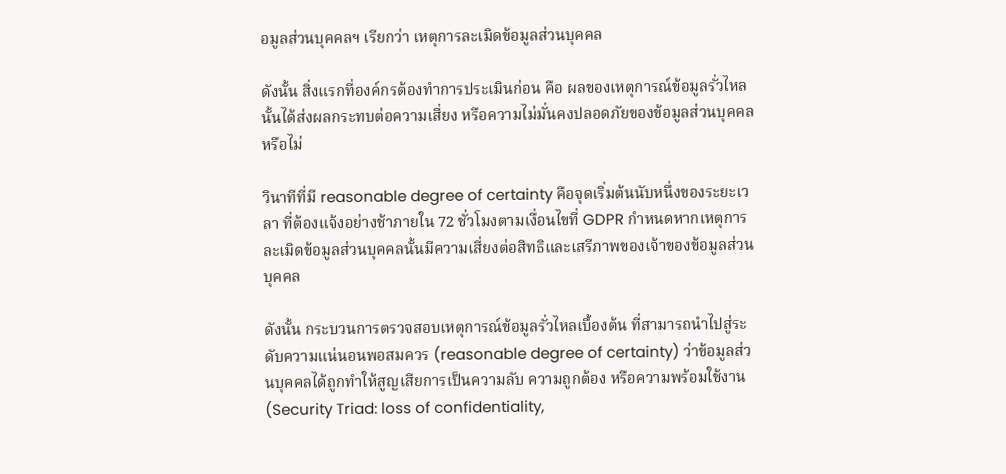อมูลส่วนบุคคลฯ เรียกว่า เหตุการละเมิดข้อมูลส่วนบุคคล

ดังนั้น สิ่งแรกที่องค์กรต้องทำการประเมินก่อน คือ ผลของเหตุการณ์ข้อมูลรั่วไหลนั้นได้ส่งผลกระทบต่อความเสี่ยง หรือความไม่มั่นคงปลอดภัยของข้อมูลส่วนบุคคลหรือไม่

วินาทีที่มี reasonable degree of certainty คือจุดเริ่มต้นนับหนึ่งของระยะเวลา ที่ต้องแจ้งอย่างช้าภายใน 72 ชั่วโมงตามเงื่อนไขที่ GDPR กำหนดหากเหตุการละเมิดข้อมูลส่วนบุคคลนั้นมีความเสี่ยงต่อสิทธิและเสรีภาพของเจ้าของข้อมูลส่วนบุคคล

ดังนั้น กระบวนการตรวจสอบเหตุการณ์ข้อมูลรั่วไหลเบื้องต้น ที่สามารถนำไปสู่ระดับความแน่นอนพอสมควร (reasonable degree of certainty) ว่าข้อมูลส่วนบุคคลได้ถูกทำให้สูญเสียการเป็นความลับ ความถูกต้อง หรือความพร้อมใช้งาน (Security Triad: loss of confidentiality,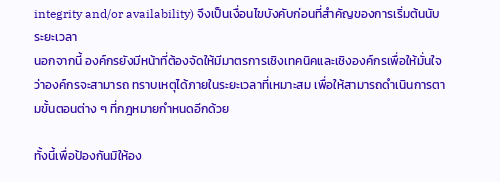integrity and/or availability) จึงเป็นเงื่อนไขบังคับก่อนที่สำคัญของการเริ่มต้นนับระยะเวลา
นอกจากนี้ องค์กรยังมีหน้าที่ต้องจัดให้มีมาตรการเชิงเทคนิคและเชิงองค์กรเพื่อให้มั่นใจว่าองค์กรจะสามารถ ทราบเหตุได้ภายในระยะเวลาที่เหมาะสม เพื่อให้สามารถดำเนินการตามขั้นตอนต่าง ๆ ที่กฎหมายกำหนดอีกด้วย

ทั้งนี้เพื่อป้องกันมิให้อง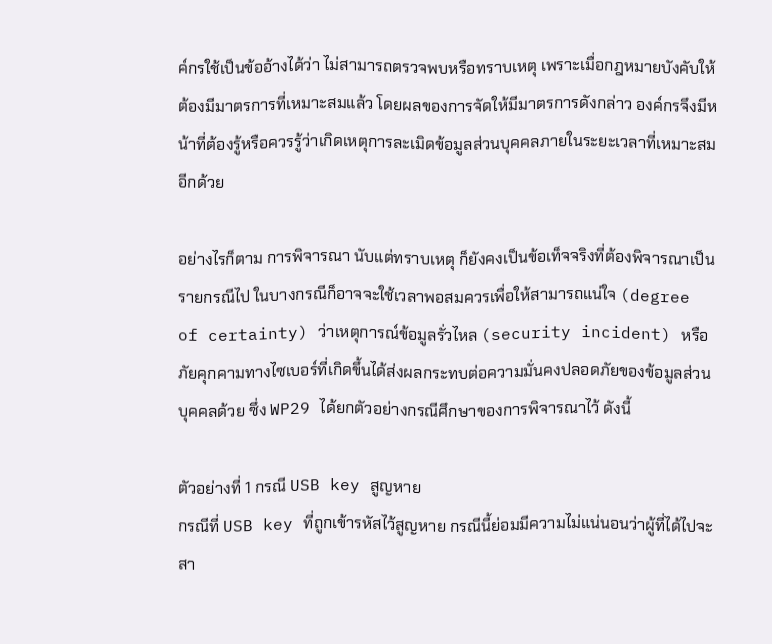ค์กรใช้เป็นข้ออ้างได้ว่า ไม่สามารถตรวจพบหรือทราบเหตุ เพราะเมื่อกฎหมายบังคับให้ต้องมีมาตรการที่เหมาะสมแล้ว โดยผลของการจัดให้มีมาตรการดังกล่าว องค์กรจึงมีหน้าที่ต้องรู้หรือควรรู้ว่าเกิดเหตุการละเมิดข้อมูลส่วนบุคคลภายในระยะเวลาที่เหมาะสมอีกด้วย

อย่างไรก็ตาม การพิจารณา นับแต่ทราบเหตุ ก็ยังคงเป็นข้อเท็จจริงที่ต้องพิจารณาเป็นรายกรณีไป ในบางกรณีก็อาจจะใช้เวลาพอสมควรเพื่อให้สามารถแน่ใจ (degree of certainty) ว่าเหตุการณ์ข้อมูลรั่วไหล (security incident) หรือภัยคุกคามทางไซเบอร์ที่เกิดขึ้นได้ส่งผลกระทบต่อความมั่นคงปลอดภัยของข้อมูลส่วนบุคคลด้วย ซึ่ง WP29 ได้ยกตัวอย่างกรณีศึกษาของการพิจารณาไว้ ดังนี้

ตัวอย่างที่ 1 กรณี USB key สูญหาย
กรณีที่ USB key ที่ถูกเข้ารหัสไว้สูญหาย กรณีนี้ย่อมมีความไม่แน่นอนว่าผู้ที่ได้ไปจะสา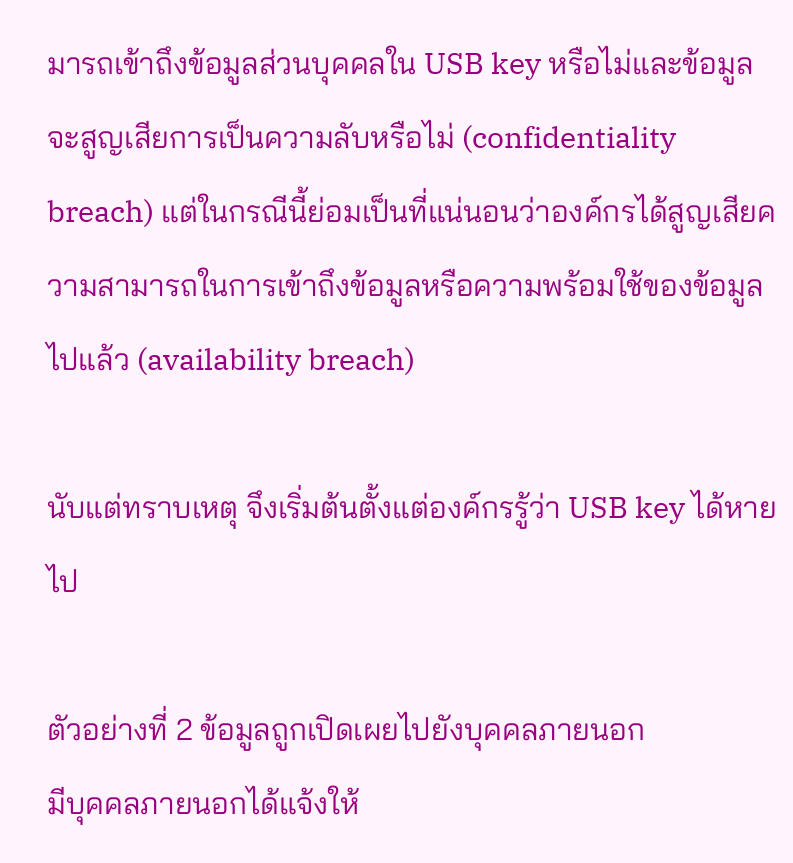มารถเข้าถึงข้อมูลส่วนบุคคลใน USB key หรือไม่และข้อมูลจะสูญเสียการเป็นความลับหรือไม่ (confidentiality breach) แต่ในกรณีนี้ย่อมเป็นที่แน่นอนว่าองค์กรได้สูญเสียความสามารถในการเข้าถึงข้อมูลหรือความพร้อมใช้ของข้อมูลไปแล้ว (availability breach)

นับแต่ทราบเหตุ จึงเริ่มต้นตั้งแต่องค์กรรู้ว่า USB key ได้หายไป

ตัวอย่างที่ 2 ข้อมูลถูกเปิดเผยไปยังบุคคลภายนอก
มีบุคคลภายนอกได้แจ้งให้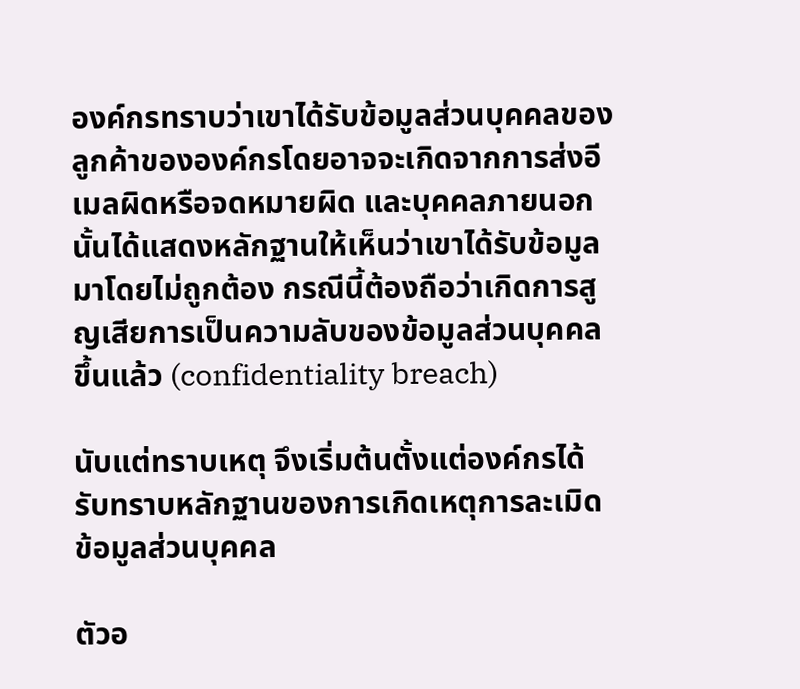องค์กรทราบว่าเขาได้รับข้อมูลส่วนบุคคลของลูกค้าขององค์กรโดยอาจจะเกิดจากการส่งอีเมลผิดหรือจดหมายผิด และบุคคลภายนอกนั้นได้แสดงหลักฐานให้เห็นว่าเขาได้รับข้อมูลมาโดยไม่ถูกต้อง กรณีนี้ต้องถือว่าเกิดการสูญเสียการเป็นความลับของข้อมูลส่วนบุคคลขึ้นแล้ว (confidentiality breach)

นับแต่ทราบเหตุ จึงเริ่มต้นตั้งแต่องค์กรได้รับทราบหลักฐานของการเกิดเหตุการละเมิดข้อมูลส่วนบุคคล

ตัวอ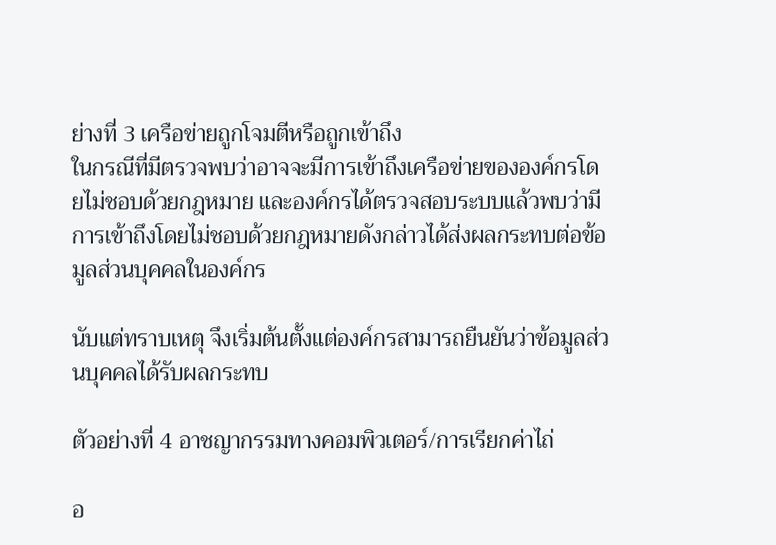ย่างที่ 3 เครือข่ายถูกโจมตีหรือถูกเข้าถึง
ในกรณีที่มีตรวจพบว่าอาจจะมีการเข้าถึงเครือข่ายขององค์กรโดยไม่ชอบด้วยกฎหมาย และองค์กรได้ตรวจสอบระบบแล้วพบว่ามีการเข้าถึงโดยไม่ชอบด้วยกฎหมายดังกล่าวได้ส่งผลกระทบต่อข้อมูลส่วนบุคคลในองค์กร

นับแต่ทราบเหตุ จึงเริ่มต้นตั้งแต่องค์กรสามารถยืนยันว่าข้อมูลส่วนบุคคลได้รับผลกระทบ

ตัวอย่างที่ 4 อาชญากรรมทางคอมพิวเตอร์/การเรียกค่าไถ่

อ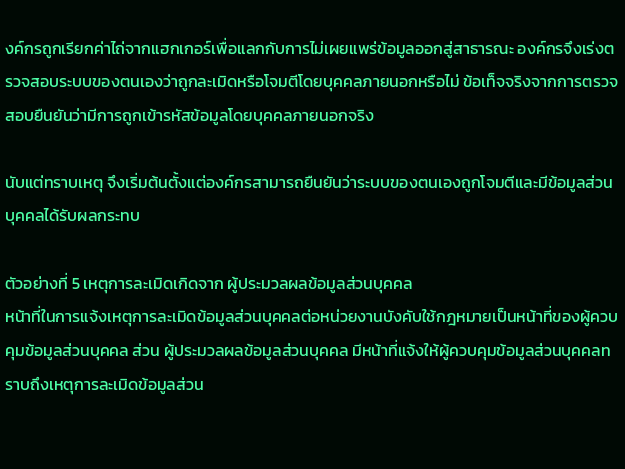งค์กรถูกเรียกค่าไถ่จากแฮกเกอร์เพื่อแลกกับการไม่เผยแพร่ข้อมูลออกสู่สาธารณะ องค์กรจึงเร่งตรวจสอบระบบของตนเองว่าถูกละเมิดหรือโจมตีโดยบุคคลภายนอกหรือไม่ ข้อเท็จจริงจากการตรวจสอบยืนยันว่ามีการถูกเข้ารหัสข้อมูลโดยบุคคลภายนอกจริง

นับแต่ทราบเหตุ จึงเริ่มต้นตั้งแต่องค์กรสามารถยืนยันว่าระบบของตนเองถูกโจมตีและมีข้อมูลส่วนบุคคลได้รับผลกระทบ

ตัวอย่างที่ 5 เหตุการละเมิดเกิดจาก ผู้ประมวลผลข้อมูลส่วนบุคคล
หน้าที่ในการแจ้งเหตุการละเมิดข้อมูลส่วนบุคคลต่อหน่วยงานบังคับใช้กฎหมายเป็นหน้าที่ของผู้ควบคุมข้อมูลส่วนบุคคล ส่วน ผู้ประมวลผลข้อมูลส่วนบุคคล มีหน้าที่แจ้งให้ผู้ควบคุมข้อมูลส่วนบุคคลทราบถึงเหตุการละเมิดข้อมูลส่วน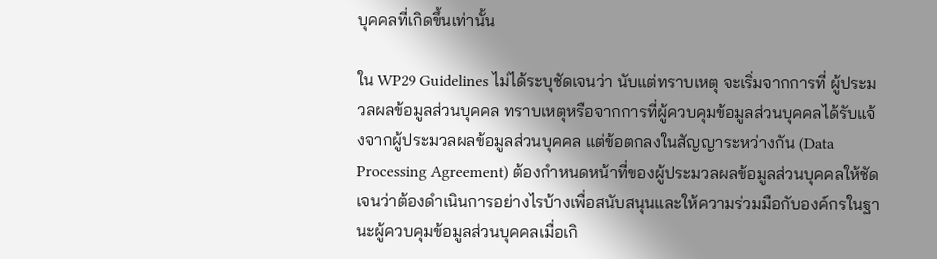บุคคลที่เกิดขึ้นเท่านั้น

ใน WP29 Guidelines ไม่ได้ระบุชัดเจนว่า นับแต่ทราบเหตุ จะเริ่มจากการที่ ผู้ประมวลผลข้อมูลส่วนบุคคล ทราบเหตุหรือจากการที่ผู้ควบคุมข้อมูลส่วนบุคคลได้รับแจ้งจากผู้ประมวลผลข้อมูลส่วนบุคคล แต่ข้อตกลงในสัญญาระหว่างกัน (Data Processing Agreement) ต้องกำหนดหน้าที่ของผู้ประมวลผลข้อมูลส่วนบุคคลให้ชัดเจนว่าต้องดำเนินการอย่างไรบ้างเพื่อสนับสนุนและให้ความร่วมมือกับองค์กรในฐานะผู้ควบคุมข้อมูลส่วนบุคคลเมื่อเกิ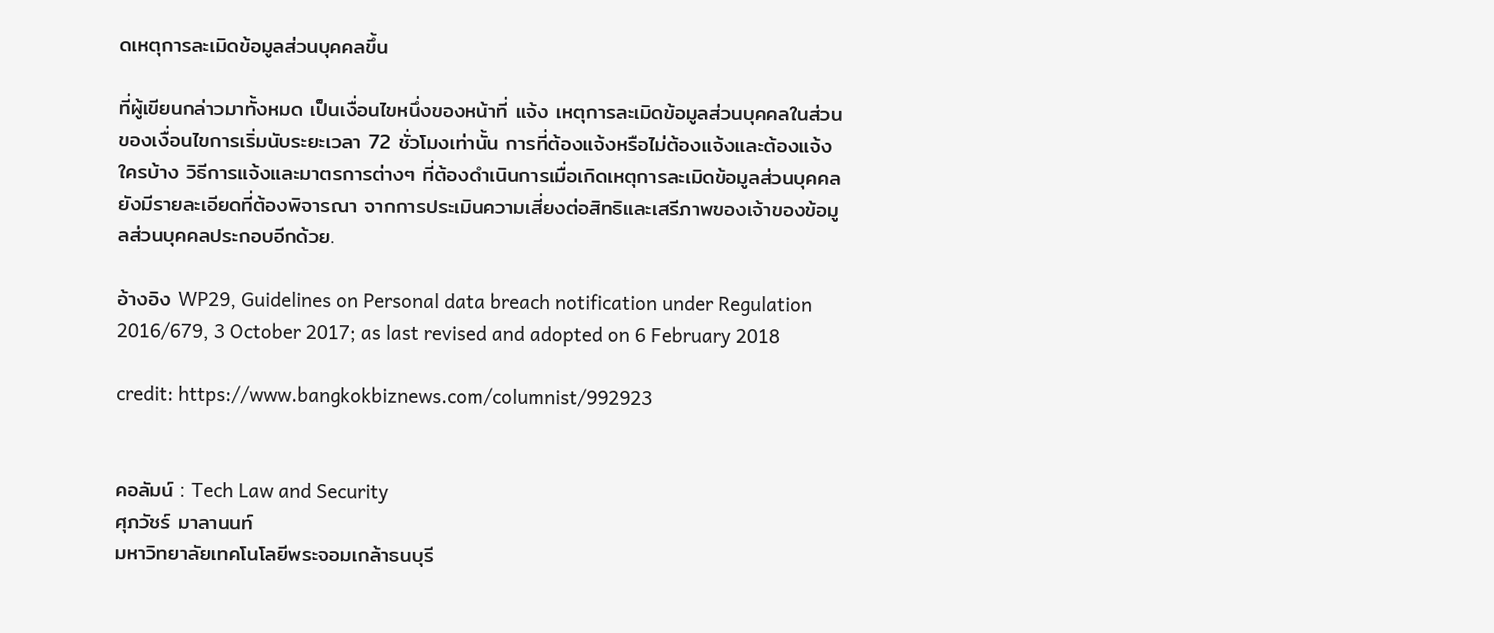ดเหตุการละเมิดข้อมูลส่วนบุคคลขึ้น

ที่ผู้เขียนกล่าวมาทั้งหมด เป็นเงื่อนไขหนึ่งของหน้าที่ แจ้ง เหตุการละเมิดข้อมูลส่วนบุคคลในส่วนของเงื่อนไขการเริ่มนับระยะเวลา 72 ชั่วโมงเท่านั้น การที่ต้องแจ้งหรือไม่ต้องแจ้งและต้องแจ้งใครบ้าง วิธีการแจ้งและมาตรการต่างๆ ที่ต้องดำเนินการเมื่อเกิดเหตุการละเมิดข้อมูลส่วนบุคคล ยังมีรายละเอียดที่ต้องพิจารณา จากการประเมินความเสี่ยงต่อสิทธิและเสรีภาพของเจ้าของข้อมูลส่วนบุคคลประกอบอีกด้วย.

อ้างอิง WP29, Guidelines on Personal data breach notification under Regulation 2016/679, 3 October 2017; as last revised and adopted on 6 February 2018

credit: https://www.bangkokbiznews.com/columnist/992923


คอลัมน์ : Tech Law and Security
ศุภวัชร์ มาลานนท์
มหาวิทยาลัยเทคโนโลยีพระจอมเกล้าธนบุรี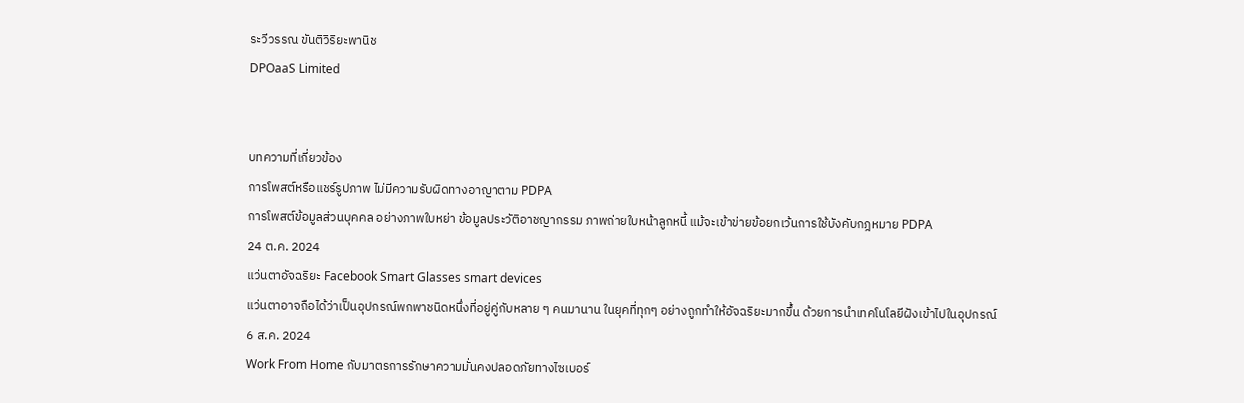ระวีวรรณ ขันติวิริยะพานิช
DPOaaS Limited


บทความที่เกี่ยวข้อง
การโพสต์หรือแชร์รูปภาพ ไม่มีความรับผิดทางอาญาตาม PDPA
การโพสต์ข้อมูลส่วนบุคคล อย่างภาพใบหย่า ข้อมูลประวัติอาชญากรรม ภาพถ่ายใบหน้าลูกหนี้ แม้จะเข้าข่ายข้อยกเว้นการใช้บังคับกฎหมาย PDPA
24 ต.ค. 2024
แว่นตาอัจฉริยะ Facebook Smart Glasses smart devices
แว่นตาอาจถือได้ว่าเป็นอุปกรณ์พกพาชนิดหนึ่งที่อยู่คู่กับหลาย ๆ คนมานาน ในยุคที่ทุกๆ อย่างถูกทำให้อัจฉริยะมากขึ้น ด้วยการนำเทคโนโลยีฝังเข้าไปในอุปกรณ์
6 ส.ค. 2024
Work From Home กับมาตรการรักษาความมั่นคงปลอดภัยทางไซเบอร์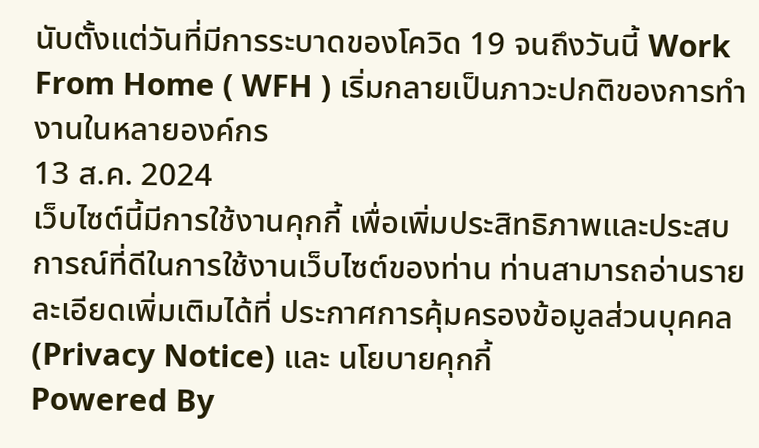นับตั้งแต่วันที่มีการระบาดของโควิด 19 จนถึงวันนี้ Work From Home ( WFH ) เริ่มกลายเป็นภาวะปกติของการทำงานในหลายองค์กร
13 ส.ค. 2024
เว็บไซต์นี้มีการใช้งานคุกกี้ เพื่อเพิ่มประสิทธิภาพและประสบการณ์ที่ดีในการใช้งานเว็บไซต์ของท่าน ท่านสามารถอ่านรายละเอียดเพิ่มเติมได้ที่ ประกาศการคุ้มครองข้อมูลส่วนบุคคล (Privacy Notice) และ นโยบายคุกกี้
Powered By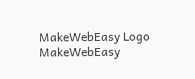MakeWebEasy Logo MakeWebEasy